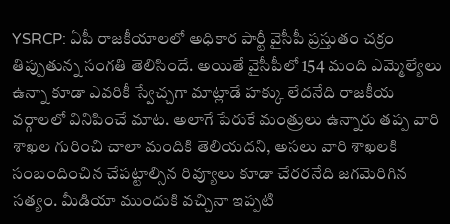YSRCP: ఏపీ రాజకీయాలలో అధికార పార్టీ వైసీపీ ప్రస్తుతం చక్రం తిప్పుతున్న సంగతి తెలిసిందే. అయితే వైసీపీలో 154 మంది ఎమ్మెల్యేలు ఉన్నా కూడా ఎవరికీ స్వేచ్చగా మాట్లాడే హక్కు లేదనేది రాజకీయ వర్గాలలో వినిపించే మాట. అలాగే పేరుకే మంత్రులు ఉన్నారు తప్ప వారి శాఖల గురించి చాలా మందికి తెలియదని, అసలు వారి శాఖలకి సంబందించిన చేపట్టాల్సిన రివ్యూలు కూడా చేరరనేది జగమెరిగిన సత్యం. మీడియా ముందుకి వచ్చినా ఇప్పటి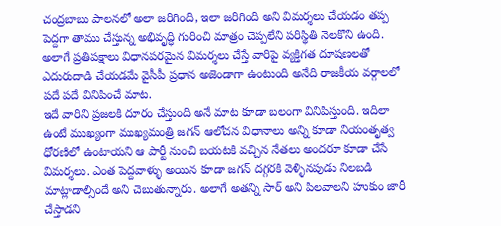చంద్రబాబు పాలనలో అలా జరిగింది, ఇలా జరిగింది అని విమర్శలు చేయడం తప్ప పెద్దగా తాము చేస్తున్న అభివృద్ధి గురించి మాత్రం చెప్పలేని పరిస్థితి నెలకొని ఉంది. అలాగే ప్రతిపక్షాలు విధానపరమైన విమర్శలు చేస్తే వారిపై వ్యక్తిగత దూషణలతో ఎదురుదాడి చేయడమే వైసీపీ ప్రధాన అజెండాగా ఉంటుంది అనేది రాజకీయ వర్గాలలో పదే పదే వినిపించే మాట.
ఇదే వారిని ప్రజలకి దూరం చేస్తుంది అనే మాట కూడా బలంగా వినిపిస్తుంది. ఇదిలా ఉంటే ముఖ్యంగా ముఖ్యమంత్రి జగన్ ఆలోచన విధానాలు అన్ని కూడా నియంతృత్వ ధోరణిలో ఉంటాయని ఆ పార్టీ నుంచి బయటకి వచ్చిన నేతలు అందరూ కూడా చేసే విమర్శలు. ఎంత పెద్దవాళ్ళు అయిన కూడా జగన్ దగ్గరకి వెళ్ళినపుడు నిలబడి మాట్లాడాల్సిందే అని చెబుతున్నారు. అలాగే అతన్ని సార్ అని పిలవాలని హుకుం జారీ చేస్తాడని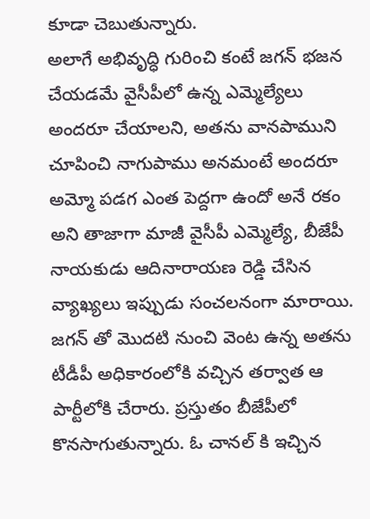కూడా చెబుతున్నారు.
అలాగే అభివృద్ధి గురించి కంటే జగన్ భజన చేయడమే వైసీపీలో ఉన్న ఎమ్మెల్యేలు అందరూ చేయాలని, అతను వానపాముని చూపించి నాగుపాము అనమంటే అందరూ అమ్మో పడగ ఎంత పెద్దగా ఉందో అనే రకం అని తాజాగా మాజీ వైసీపీ ఎమ్మెల్యే, బీజేపీ నాయకుడు ఆదినారాయణ రెడ్డి చేసిన వ్యాఖ్యలు ఇప్పుడు సంచలనంగా మారాయి. జగన్ తో మొదటి నుంచి వెంట ఉన్న అతను టీడీపీ అధికారంలోకి వచ్చిన తర్వాత ఆ పార్టీలోకి చేరారు. ప్రస్తుతం బీజేపీలో కొనసాగుతున్నారు. ఓ చానల్ కి ఇచ్చిన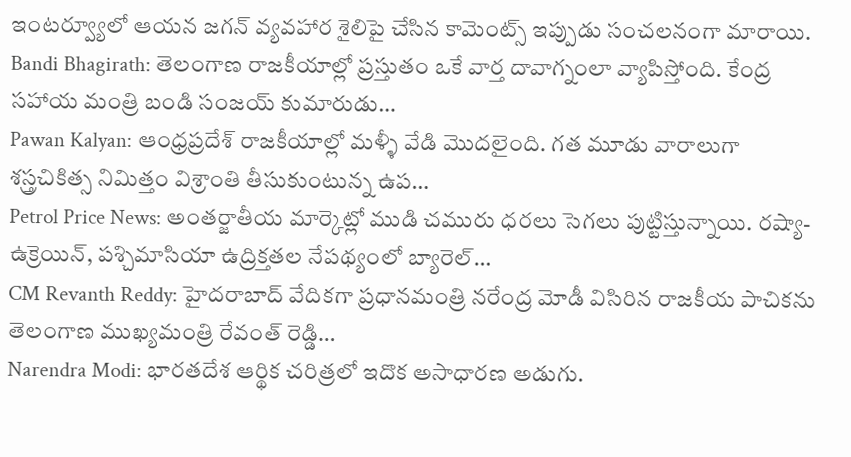ఇంటర్వ్యూలో ఆయన జగన్ వ్యవహార శైలిపై చేసిన కామెంట్స్ ఇప్పుడు సంచలనంగా మారాయి.
Bandi Bhagirath: తెలంగాణ రాజకీయాల్లో ప్రస్తుతం ఒకే వార్త దావాగ్నంలా వ్యాపిస్తోంది. కేంద్ర సహాయ మంత్రి బండి సంజయ్ కుమారుడు…
Pawan Kalyan: ఆంధ్రప్రదేశ్ రాజకీయాల్లో మళ్ళీ వేడి మొదలైంది. గత మూడు వారాలుగా శస్త్రచికిత్స నిమిత్తం విశ్రాంతి తీసుకుంటున్న ఉప…
Petrol Price News: అంతర్జాతీయ మార్కెట్లో ముడి చమురు ధరలు సెగలు పుట్టిస్తున్నాయి. రష్యా-ఉక్రెయిన్, పశ్చిమాసియా ఉద్రిక్తతల నేపథ్యంలో బ్యారెల్…
CM Revanth Reddy: హైదరాబాద్ వేదికగా ప్రధానమంత్రి నరేంద్ర మోడీ విసిరిన రాజకీయ పాచికను తెలంగాణ ముఖ్యమంత్రి రేవంత్ రెడ్డి…
Narendra Modi: భారతదేశ ఆర్థిక చరిత్రలో ఇదొక అసాధారణ అడుగు.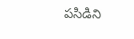పసిడిని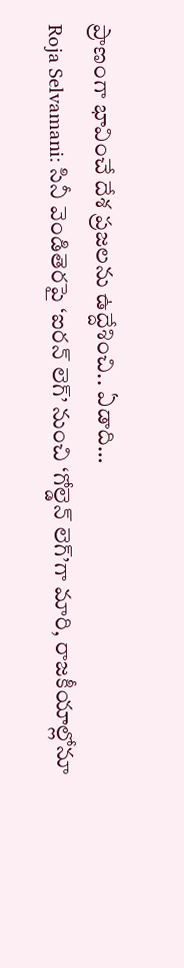ప్రాణంగా భావించే దేశ ప్రజలను ఉద్దేశించి.. ఏడాది…
Roja Selvamani: సినీ వెండితెరపై ‘ఐరన్ లెగ్’ నుంచి ‘గోల్డెన్ లెగ్’గా మారి, రాజకీయాల్లోనూ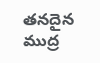తనదైన ముద్ర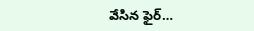వేసిన ఫైర్…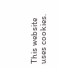This website uses cookies.